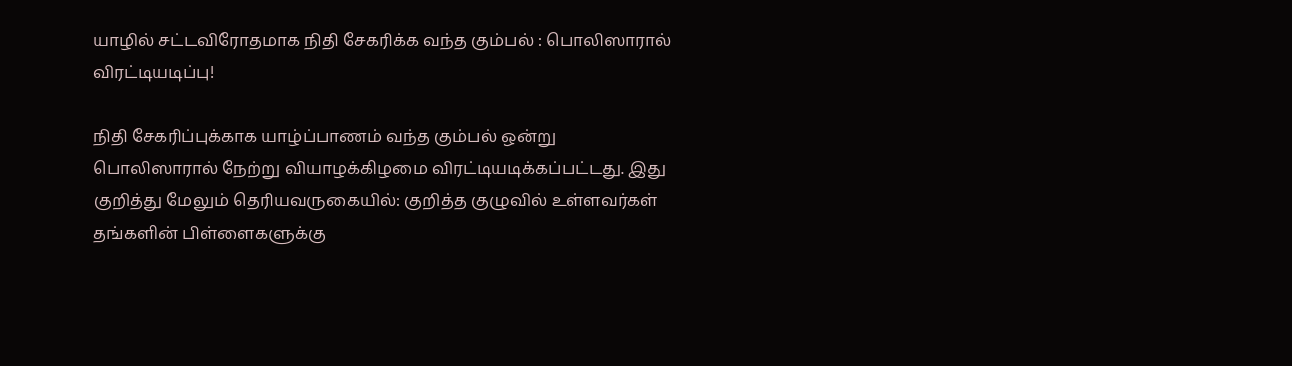யாழில் சட்டவிரோதமாக நிதி சேகரிக்க வந்த கும்பல் : பொலிஸாரால் விரட்டியடிப்பு!

நிதி சேகரிப்புக்காக யாழ்ப்பாணம் வந்த கும்பல் ஒன்று பொலிஸாரால் நேற்று வியாழக்கிழமை விரட்டியடிக்கப்பட்டது. இது குறித்து மேலும் தெரியவருகையில்: குறித்த குழுவில் உள்ளவர்கள் தங்களின் பிள்ளைகளுக்கு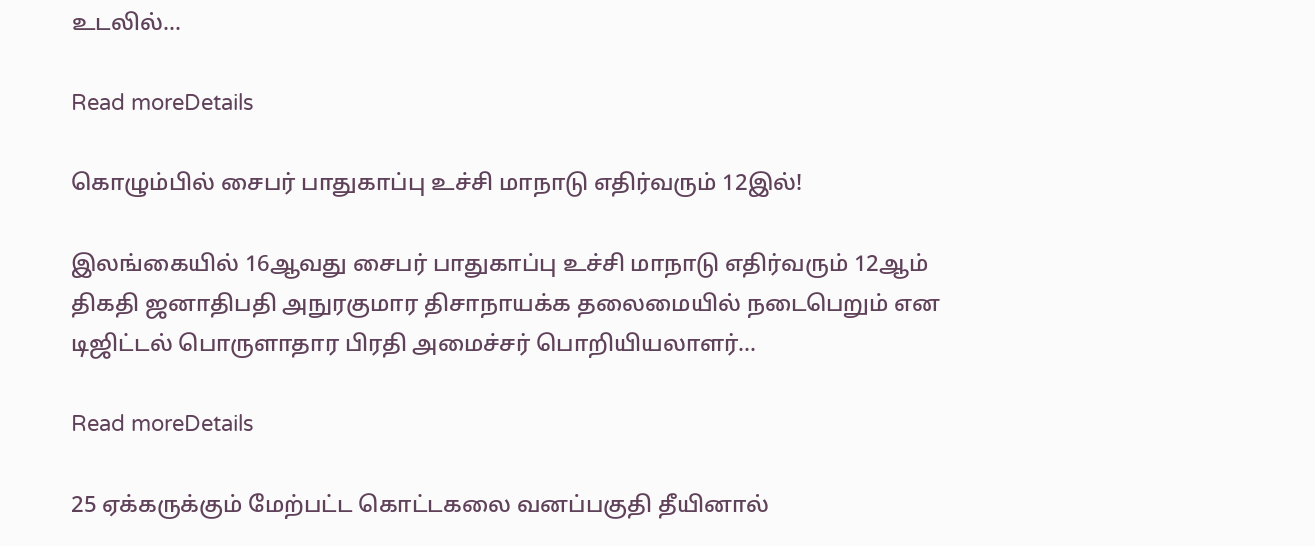உடலில்...

Read moreDetails

கொழும்பில் சைபர் பாதுகாப்பு உச்சி மாநாடு எதிர்வரும் 12இல்!

இலங்கையில் 16ஆவது சைபர் பாதுகாப்பு உச்சி மாநாடு எதிர்வரும் 12ஆம் திகதி ஜனாதிபதி அநுரகுமார திசாநாயக்க தலைமையில் நடைபெறும் என டிஜிட்டல் பொருளாதார பிரதி அமைச்சர் பொறியியலாளர்...

Read moreDetails

25 ஏக்கருக்கும் மேற்பட்ட கொட்டகலை வனப்பகுதி தீயினால்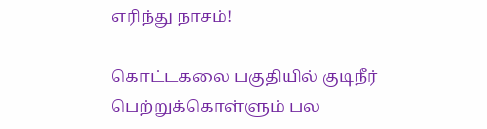எரிந்து நாசம்!

கொட்டகலை பகுதியில் குடிநீர் பெற்றுக்கொள்ளும் பல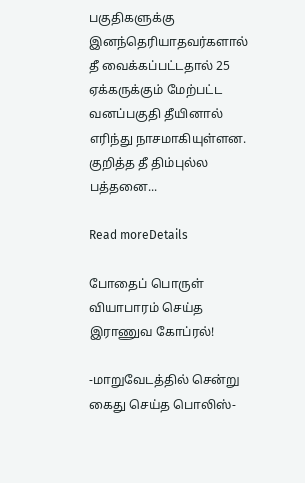பகுதிகளுக்கு இனந்தெரியாதவர்களால் தீ வைக்கப்பட்டதால் 25 ஏக்கருக்கும் மேற்பட்ட வனப்பகுதி தீயினால் எரிந்து நாசமாகியுள்ளன. குறித்த தீ திம்புல்ல பத்தனை...

Read moreDetails

போதைப் பொருள் வியாபாரம் செய்த இராணுவ கோப்ரல்!

-மாறுவேடத்தில் சென்று கைது செய்த பொலிஸ்-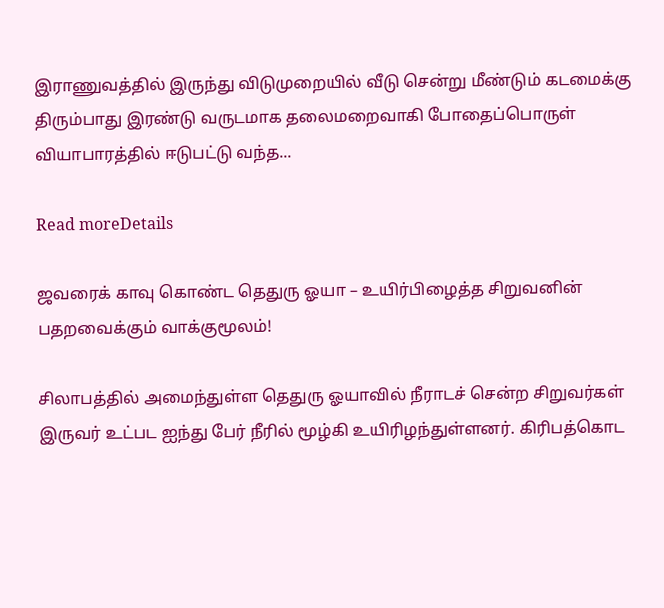இராணுவத்தில் இருந்து விடுமுறையில் வீடு சென்று மீண்டும் கடமைக்கு திரும்பாது இரண்டு வருடமாக தலைமறைவாகி போதைப்பொருள் வியாபாரத்தில் ஈடுபட்டு வந்த...

Read moreDetails

ஜவரைக் காவு கொண்ட தெதுரு ஓயா – உயிர்பிழைத்த சிறுவனின் பதறவைக்கும் வாக்குமூலம்!

சிலாபத்தில் அமைந்துள்ள தெதுரு ஓயாவில் நீராடச் சென்ற சிறுவர்கள் இருவர் உட்பட ஐந்து பேர் நீரில் மூழ்கி உயிரிழந்துள்ளனர். கிரிபத்கொட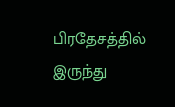பிரதேசத்தில் இருந்து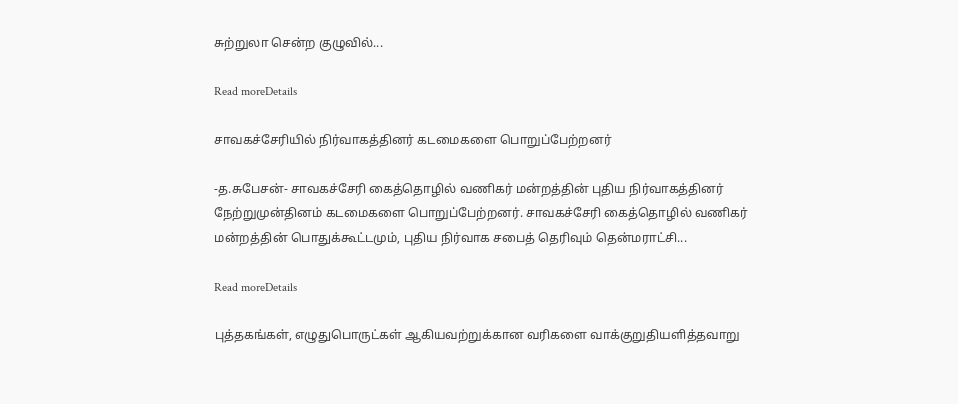சுற்றுலா சென்ற குழுவில்...

Read moreDetails

சாவகச்சேரியில் நிர்வாகத்தினர் கடமைகளை பொறுப்பேற்றனர்

-த.சுபேசன்- சாவகச்சேரி கைத்தொழில் வணிகர் மன்றத்தின் புதிய நிர்வாகத்தினர் நேற்றுமுன்தினம் கடமைகளை பொறுப்பேற்றனர். சாவகச்சேரி கைத்தொழில் வணிகர் மன்றத்தின் பொதுக்கூட்டமும், புதிய நிர்வாக சபைத் தெரிவும் தென்மராட்சி...

Read moreDetails

புத்தகங்கள், எழுதுபொருட்கள் ஆகியவற்றுக்கான வரிகளை வாக்குறுதியளித்தவாறு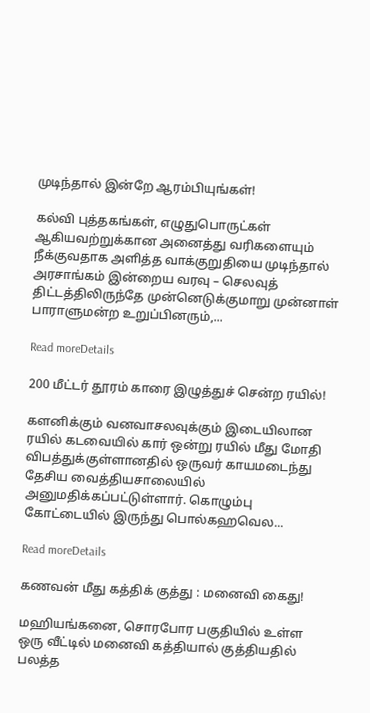முடிந்தால் இன்றே ஆரம்பியுங்கள்!

கல்வி புத்தகங்கள், எழுதுபொருட்கள் ஆகியவற்றுக்கான அனைத்து வரிகளையும் நீக்குவதாக அளித்த வாக்குறுதியை முடிந்தால் அரசாங்கம் இன்றைய வரவு – செலவுத் திட்டத்திலிருந்தே முன்னெடுக்குமாறு முன்னாள் பாராளுமன்ற உறுப்பினரும்,...

Read moreDetails

200 மீட்டர் தூரம் காரை இழுத்துச் சென்ற ரயில்!

களனிக்கும் வனவாசலவுக்கும் இடையிலான ரயில் கடவையில் கார் ஒன்று ரயில் மீது மோதி விபத்துக்குள்ளானதில் ஒருவர் காயமடைந்து தேசிய வைத்தியசாலையில் அனுமதிக்கப்பட்டுள்ளார். கொழும்பு கோட்டையில் இருந்து பொல்கஹவெல...

Read moreDetails

கணவன் மீது கத்திக் குத்து : மனைவி கைது!

மஹியங்கனை, சொரபோர பகுதியில் உள்ள ஒரு வீட்டில் மனைவி கத்தியால் குத்தியதில் பலத்த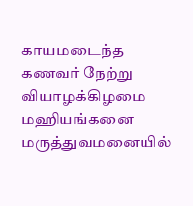காயமடைந்த கணவர் நேற்று வியாழக்கிழமை மஹியங்கனை மருத்துவமனையில்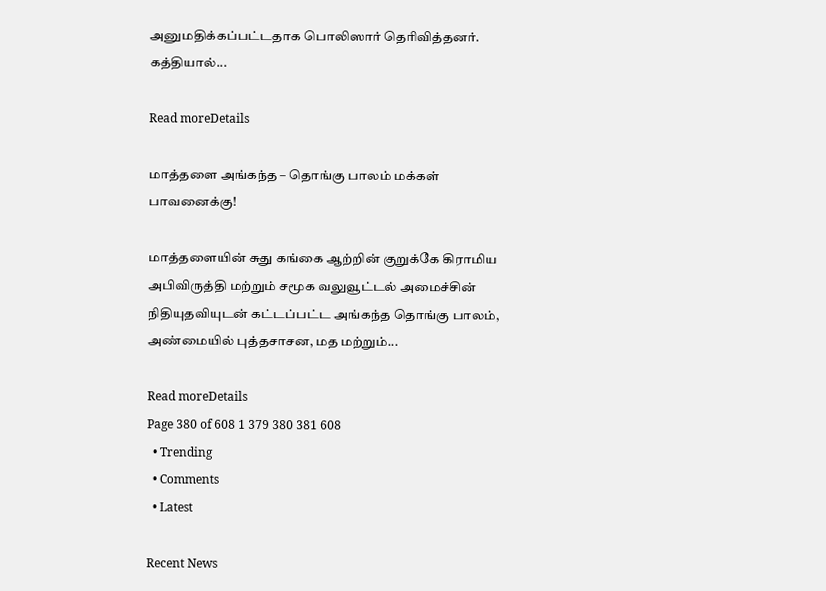அனுமதிக்கப்பட்டதாக பொலிஸார் தெரிவித்தனர். கத்தியால்...

Read moreDetails

மாத்தளை அங்கந்த – தொங்கு பாலம் மக்கள் பாவனைக்கு!

மாத்தளையின் சுது கங்கை ஆற்றின் குறுக்கே கிராமிய அபிவிருத்தி மற்றும் சமூக வலுவூட்டல் அமைச்சின் நிதியுதவியுடன் கட்டப்பட்ட அங்கந்த தொங்கு பாலம், அண்மையில் புத்தசாசன, மத மற்றும்...

Read moreDetails
Page 380 of 608 1 379 380 381 608
  • Trending
  • Comments
  • Latest

Recent News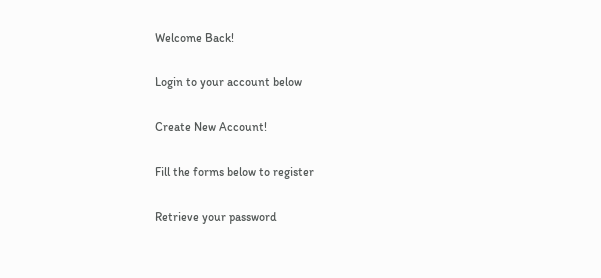Welcome Back!

Login to your account below

Create New Account!

Fill the forms below to register

Retrieve your password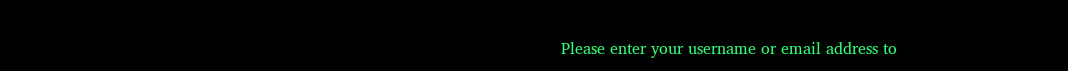Please enter your username or email address to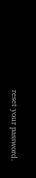reset your password.